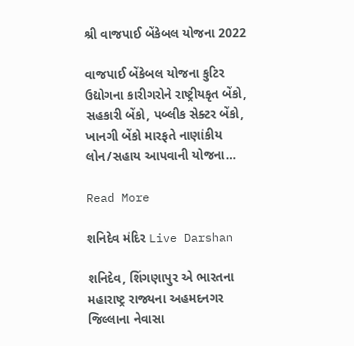શ્રી વાજપાઈ બેંકેબલ યોજના 2022

વાજપાઈ બેંકેબલ યોજના કુટિર ઉદ્યોગના કારીગરોને રાષ્ટ્રીયકૃત બેંકો, સહકારી બેંકો, પબ્લીક સેક્ટર બેંકો, ખાનગી બેંકો મારફતે નાણાંકીય લોન/સહાય આપવાની યોજના…

Read More

શનિદેવ મંદિર Live Darshan

શનિદેવ, શિંગણાપુર એ ભારતના મહારાષ્ટ્ર રાજ્યના અહમદનગર જિલ્લાના નેવાસા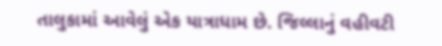તાલુકામાં આવેલું એક યાત્રાધામ છે. જિલ્લાનું વહીવટી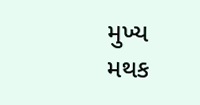મુખ્ય મથક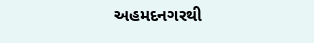અહમદનગરથી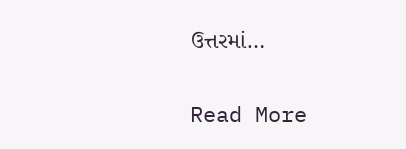ઉત્તરમાં…

Read More